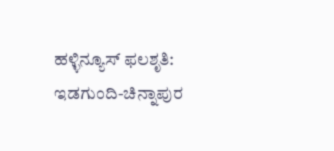ಹಳ್ಳಿನ್ಯೂಸ್ ಫಲಶೃತಿ: ಇಡಗುಂದಿ-ಚಿನ್ನಾಪುರ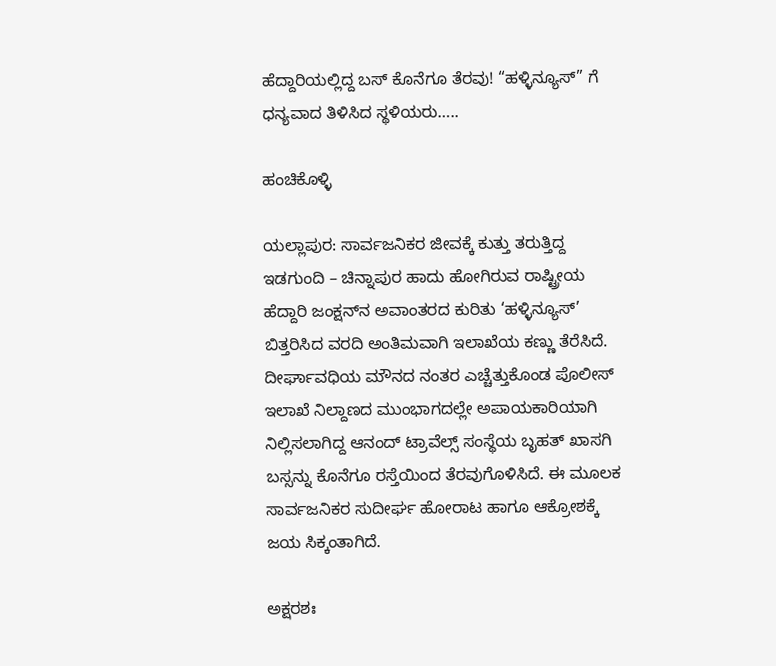ಹೆದ್ದಾರಿಯಲ್ಲಿದ್ದ ಬಸ್ ಕೊನೆಗೂ ತೆರವು! “ಹಳ್ಳಿನ್ಯೂಸ್” ಗೆ ಧನ್ಯವಾದ ತಿಳಿಸಿದ ಸ್ಥಳಿಯರು…..

ಹಂಚಿಕೊಳ್ಳಿ

ಯಲ್ಲಾಪುರ: ಸಾರ್ವಜನಿಕರ ಜೀವಕ್ಕೆ ಕುತ್ತು ತರುತ್ತಿದ್ದ ಇಡಗುಂದಿ – ಚಿನ್ನಾಪುರ ಹಾದು ಹೋಗಿರುವ ರಾಷ್ಟ್ರೀಯ ಹೆದ್ದಾರಿ ಜಂಕ್ಷನ್‌ನ ಅವಾಂತರದ ಕುರಿತು ‘ಹಳ್ಳಿನ್ಯೂಸ್’ ಬಿತ್ತರಿಸಿದ ವರದಿ ಅಂತಿಮವಾಗಿ ಇಲಾಖೆಯ ಕಣ್ಣು ತೆರೆಸಿದೆ. ದೀರ್ಘಾವಧಿಯ ಮೌನದ ನಂತರ ಎಚ್ಚೆತ್ತುಕೊಂಡ ಪೊಲೀಸ್ ಇಲಾಖೆ ನಿಲ್ದಾಣದ ಮುಂಭಾಗದಲ್ಲೇ ಅಪಾಯಕಾರಿಯಾಗಿ ನಿಲ್ಲಿಸಲಾಗಿದ್ದ ಆನಂದ್ ಟ್ರಾವೆಲ್ಸ್ ಸಂಸ್ಥೆಯ ಬೃಹತ್ ಖಾಸಗಿ ಬಸ್ಸನ್ನು ಕೊನೆಗೂ ರಸ್ತೆಯಿಂದ ತೆರವುಗೊಳಿಸಿದೆ. ಈ ಮೂಲಕ ಸಾರ್ವಜನಿಕರ ಸುದೀರ್ಘ ಹೋರಾಟ ಹಾಗೂ ಆಕ್ರೋಶಕ್ಕೆ ಜಯ ಸಿಕ್ಕಂತಾಗಿದೆ.

ಅಕ್ಷರಶಃ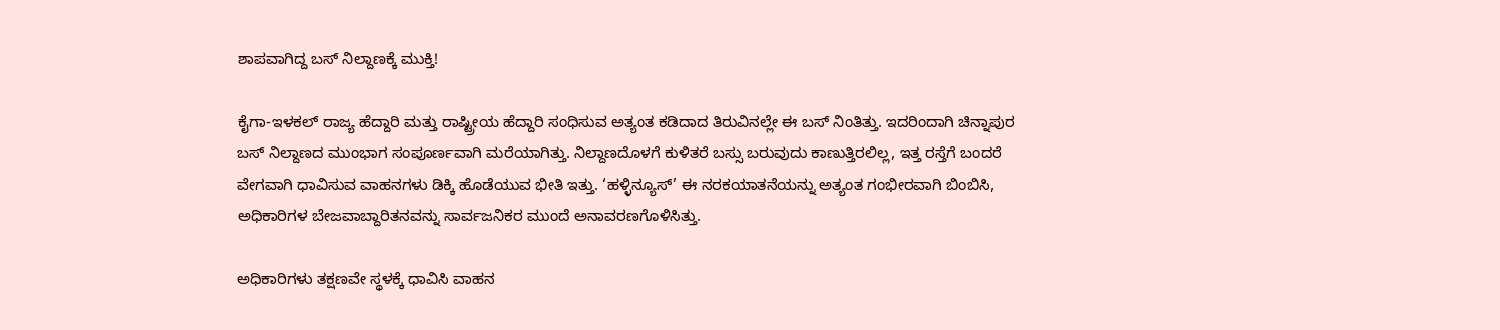ಶಾಪವಾಗಿದ್ದ ಬಸ್ ನಿಲ್ದಾಣಕ್ಕೆ ಮುಕ್ತಿ!

ಕೈಗಾ-ಇಳಕಲ್ ರಾಜ್ಯ ಹೆದ್ದಾರಿ ಮತ್ತು ರಾಷ್ಟ್ರೀಯ ಹೆದ್ದಾರಿ ಸಂಧಿಸುವ ಅತ್ಯಂತ ಕಡಿದಾದ ತಿರುವಿನಲ್ಲೇ ಈ ಬಸ್ ನಿಂತಿತ್ತು. ಇದರಿಂದಾಗಿ ಚಿನ್ನಾಪುರ ಬಸ್ ನಿಲ್ದಾಣದ ಮುಂಭಾಗ ಸಂಪೂರ್ಣವಾಗಿ ಮರೆಯಾಗಿತ್ತು. ನಿಲ್ದಾಣದೊಳಗೆ ಕುಳಿತರೆ ಬಸ್ಸು ಬರುವುದು ಕಾಣುತ್ತಿರಲಿಲ್ಲ, ಇತ್ತ ರಸ್ತೆಗೆ ಬಂದರೆ ವೇಗವಾಗಿ ಧಾವಿಸುವ ವಾಹನಗಳು ಡಿಕ್ಕಿ ಹೊಡೆಯುವ ಭೀತಿ ಇತ್ತು. ‘ಹಳ್ಳಿನ್ಯೂಸ್’ ಈ ನರಕಯಾತನೆಯನ್ನು ಅತ್ಯಂತ ಗಂಭೀರವಾಗಿ ಬಿಂಬಿಸಿ, ಅಧಿಕಾರಿಗಳ ಬೇಜವಾಬ್ದಾರಿತನವನ್ನು ಸಾರ್ವಜನಿಕರ ಮುಂದೆ ಅನಾವರಣಗೊಳಿಸಿತ್ತು.

ಅಧಿಕಾರಿಗಳು ತಕ್ಷಣವೇ ಸ್ಥಳಕ್ಕೆ ಧಾವಿಸಿ ವಾಹನ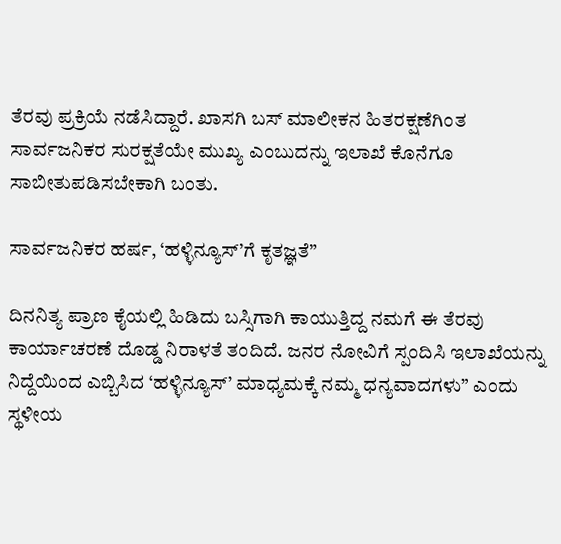ತೆರವು ಪ್ರಕ್ರಿಯೆ ನಡೆಸಿದ್ದಾರೆ. ಖಾಸಗಿ ಬಸ್ ಮಾಲೀಕನ ಹಿತರಕ್ಷಣೆಗಿಂತ ಸಾರ್ವಜನಿಕರ ಸುರಕ್ಷತೆಯೇ ಮುಖ್ಯ ಎಂಬುದನ್ನು ಇಲಾಖೆ ಕೊನೆಗೂ ಸಾಬೀತುಪಡಿಸಬೇಕಾಗಿ ಬಂತು.

ಸಾರ್ವಜನಿಕರ ಹರ್ಷ, ‘ಹಳ್ಳಿನ್ಯೂಸ್’ಗೆ ಕೃತಜ್ಞತೆ”

ದಿನನಿತ್ಯ ಪ್ರಾಣ ಕೈಯಲ್ಲಿ ಹಿಡಿದು ಬಸ್ಸಿಗಾಗಿ ಕಾಯುತ್ತಿದ್ದ ನಮಗೆ ಈ ತೆರವು ಕಾರ್ಯಾಚರಣೆ ದೊಡ್ಡ ನಿರಾಳತೆ ತಂದಿದೆ. ಜನರ ನೋವಿಗೆ ಸ್ಪಂದಿಸಿ ಇಲಾಖೆಯನ್ನು ನಿದ್ದೆಯಿಂದ ಎಬ್ಬಿಸಿದ ‘ಹಳ್ಳಿನ್ಯೂಸ್’ ಮಾಧ್ಯಮಕ್ಕೆ ನಮ್ಮ ಧನ್ಯವಾದಗಳು” ಎಂದು ಸ್ಥಳೀಯ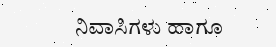ನಿವಾಸಿಗಳು ಹಾಗೂ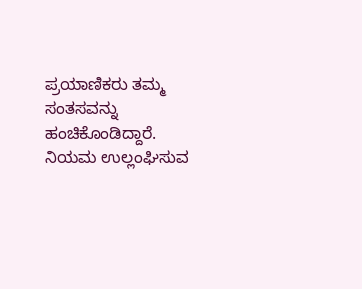ಪ್ರಯಾಣಿಕರು ತಮ್ಮ ಸಂತಸವನ್ನು ಹಂಚಿಕೊಂಡಿದ್ದಾರೆ. ನಿಯಮ ಉಲ್ಲಂಘಿಸುವ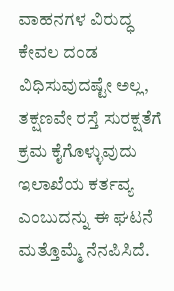ವಾಹನಗಳ ವಿರುದ್ಧ ಕೇವಲ ದಂಡ ವಿಧಿಸುವುದಷ್ಟೇ ಅಲ್ಲ, ತಕ್ಷಣವೇ ರಸ್ತೆ ಸುರಕ್ಷತೆಗೆ ಕ್ರಮ ಕೈಗೊಳ್ಳುವುದು ಇಲಾಖೆಯ ಕರ್ತವ್ಯ ಎಂಬುದನ್ನು ಈ ಘಟನೆ ಮತ್ತೊಮ್ಮೆ ನೆನಪಿಸಿದೆ.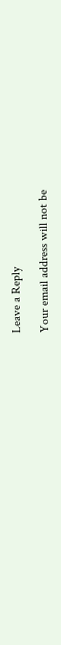Leave a Reply

Your email address will not be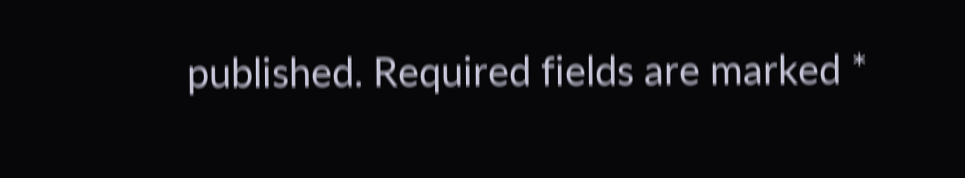published. Required fields are marked *